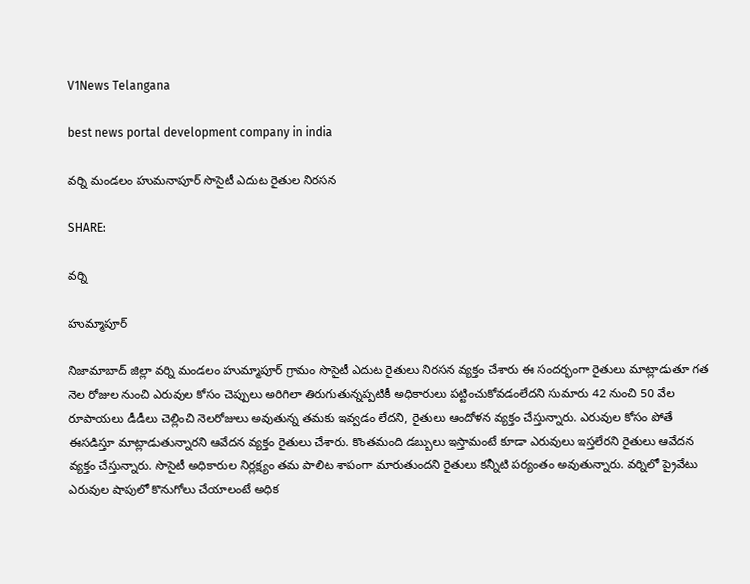V1News Telangana

best news portal development company in india

వర్ని మండలం హుమనాపూర్ సొసైటీ ఎదుట రైతుల నిరసన

SHARE:

వర్ని

హుమ్మాపూర్

నిజామాబాద్ జిల్లా వర్ని మండలం హుమ్మాపూర్ గ్రామం సొసైటీ ఎదుట రైతులు నిరసన వ్యక్తం చేశారు ఈ సందర్భంగా రైతులు మాట్లాడుతూ గత నెల రోజుల నుంచి ఎరువుల కోసం చెప్పులు అరిగిలా తిరుగుతున్నప్పటికీ అధికారులు పట్టించుకోవడంలేదని సుమారు 42 నుంచి 50 వేల రూపాయలు డీడీలు చెల్లించి నెలరోజులు అవుతున్న తమకు ఇవ్వడం లేదని, రైతులు ఆందోళన వ్యక్తం చేస్తున్నారు. ఎరువుల కోసం పోతే ఈసడిస్తూ మాట్లాడుతున్నారని ఆవేదన వ్యక్తం రైతులు చేశారు. కొంతమంది డబ్బులు ఇస్తామంటే కూడా ఎరువులు ఇస్తలేరని రైతులు ఆవేదన వ్యక్తం చేస్తున్నారు. సొసైటీ అధికారుల నిర్లక్ష్యం తమ పాలిట శాపంగా మారుతుందని రైతులు కన్నీటి పర్యంతం అవుతున్నారు. వర్నిలో ప్రైవేటు ఎరువుల షాపులో కొనుగోలు చేయాలంటే అధిక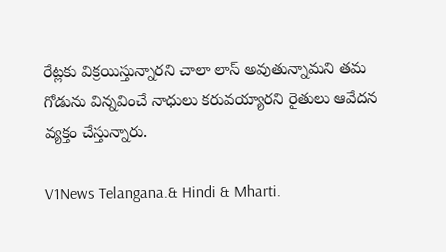రేట్లకు విక్రయిస్తున్నారని చాలా లాస్ అవుతున్నామని తమ గోడును విన్నవించే నాధులు కరువయ్యారని రైతులు ఆవేదన వ్యక్తం చేస్తున్నారు.

V1News Telangana.& Hindi & Mharti.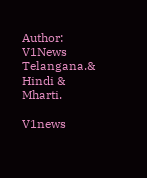Author: V1News Telangana.& Hindi & Mharti.

V1news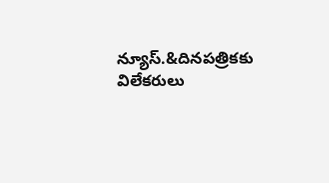న్యూస్.&దినపత్రికకు విలేకరులు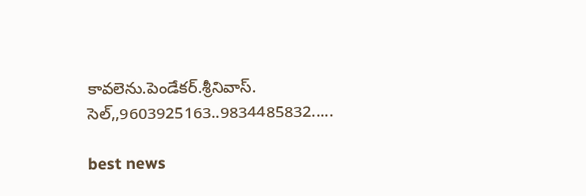కావలెను.పెండేకర్.శ్రీనివాస్. సెల్,,9603925163..9834485832.....

best news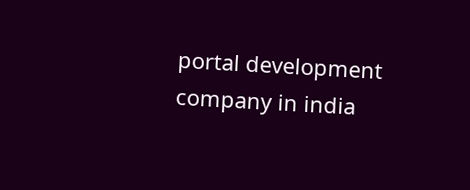portal development company in india